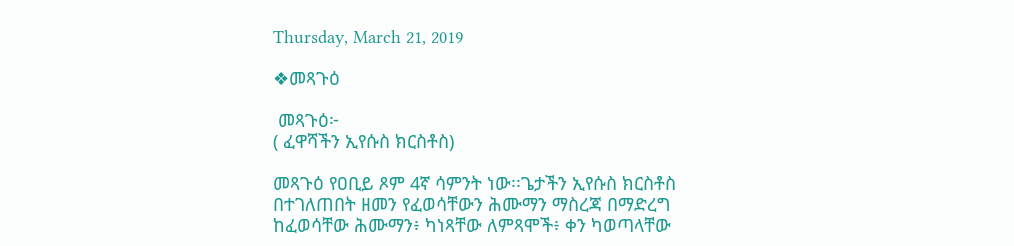Thursday, March 21, 2019

❖መጻጉዕ

 መጻጉዕ፦
( ፈዋሻችን ኢየሱስ ክርስቶስ)

መጻጉዕ የዐቢይ ጾም 4ኛ ሳምንት ነው፡፡ጌታችን ኢየሱስ ክርስቶስ በተገለጠበት ዘመን የፈወሳቸውን ሕሙማን ማስረጃ በማድረግ ከፈወሳቸው ሕሙማን፥ ካነጻቸው ለምጻሞች፥ ቀን ካወጣላቸው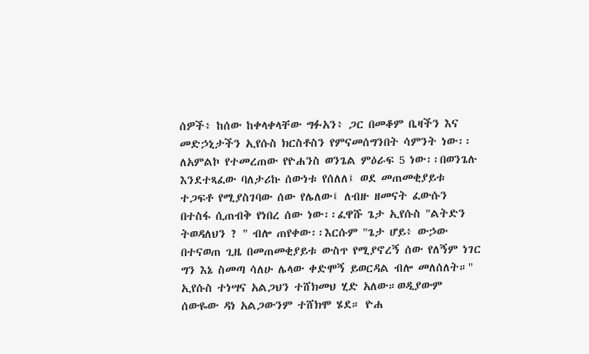ሰዎች፥ ከሰው ከቀላቀላቸው ግፉአን፥ ጋር በመቆም ቤዛችን እና መድኃኒታችን ኢየሱስ ክርስቶስን የምናመሰግንበት ሳምንት ነው፡፡ ለአምልኮ የተመረጠው የዮሐንስ ወንጌል ምዕራፍ 5 ነው፡፡በወንጌሉ እንደተጻፈው ባለታሪኩ ሰውነቱ የሰለለ፤ ወደ መጠመቂያይቱ ተጋፍቶ የሚያስገባው ሰው የሌለው፤ ለብዙ ዘመናት ፈውሱን በተስፋ ሲጠብቅ የነበረ ሰው ነው፡፡ፈዋሹ ጌታ ኢየሱስ "ልትድን ትወዳለህን ? " ብሎ ጠየቀው፡፡እርሱም "ጌታ ሆይ፥ ውኃው በተናወጠ ጊዜ በመጠመቂያይቱ ውስጥ የሚያኖረኝ ሰው የለኝም ነገር ግን እኔ ስመጣ ሳለሁ ሌላው ቀድሞኝ ይወርዳል ብሎ መለሰለት።" ኢየሱስ ተነሣና አልጋህን ተሸክመህ ሂድ አለው።ወዲያውም ሰውዬው ዳነ አልጋውንም ተሸክሞ ሄደ። ዮሐ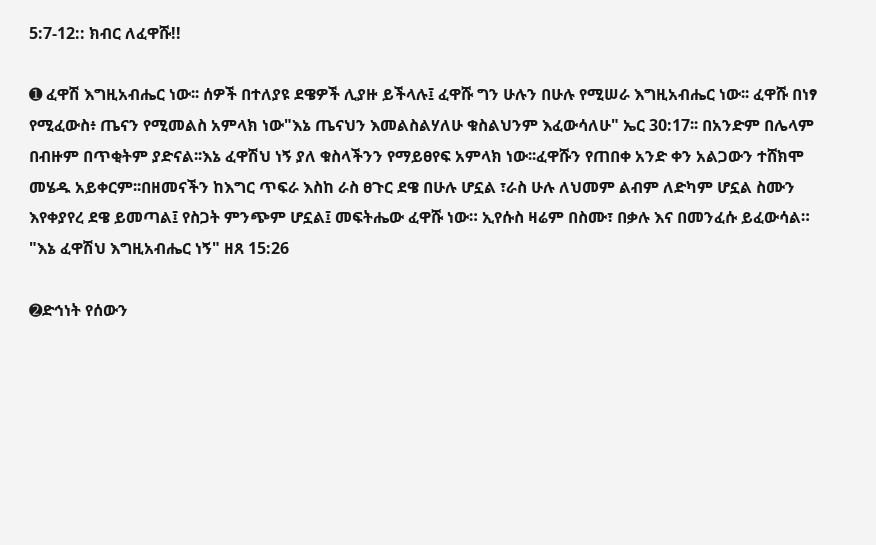5:7-12:: ክብር ለፈዋሹ!!

➊ ፈዋሽ እግዚአብሔር ነው፡፡ ሰዎች በተለያዩ ደዌዎች ሊያዙ ይችላሉ፤ ፈዋሹ ግን ሁሉን በሁሉ የሚሠራ እግዚአብሔር ነው፡፡ ፈዋሹ በነፃ የሚፈውስ፥ ጤናን የሚመልስ አምላክ ነው"እኔ ጤናህን እመልስልሃለሁ ቁስልህንም እፈውሳለሁ" ኤር 30:17፡፡ በአንድም በሌላም በብዙም በጥቂትም ያድናል፡፡እኔ ፈዋሽህ ነኝ ያለ ቁስላችንን የማይፀየፍ አምላክ ነው፡፡ፈዋሹን የጠበቀ አንድ ቀን አልጋውን ተሸክሞ መሄዱ አይቀርም፡፡በዘመናችን ከእግር ጥፍራ እስከ ራስ ፀጉር ደዌ በሁሉ ሆኗል ፣ራስ ሁሉ ለህመም ልብም ለድካም ሆኗል ስሙን እየቀያየረ ደዌ ይመጣል፤ የስጋት ምንጭም ሆኗል፤ መፍትሔው ፈዋሹ ነው። ኢየሱስ ዛሬም በስሙ፣ በቃሉ እና በመንፈሱ ይፈውሳል። "እኔ ፈዋሽህ እግዚአብሔር ነኝ" ዘጸ 15:26

➋ድኅነት የሰውን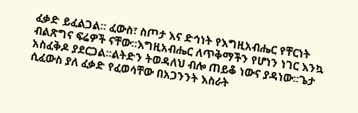ፈቃድ ይፈልጋል፡፡ ፈውስ፣ ስጦታ እና ድኅነት የእግዚአብሔር የቸርነት ብልጽግና ፍሬዎች ናቸው፡፡እግዚአብሔር ለጥቅማችን የሆነን ነገር እንኳ አስፈቅዶ ያደርጋል፡፡ልትድን ትወዳለህ ብሎ ጠይቆ ነውና ያዳነው፡፡ጌታ ሲፈውስ ያለ ፈቃድ የፈወሳቸው በአጋንንት እስራት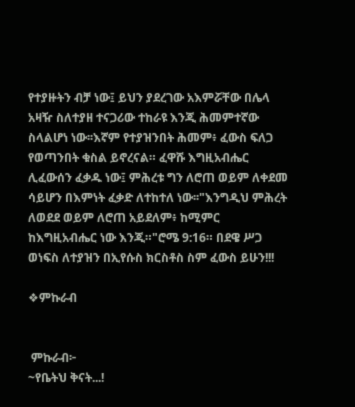የተያዙትን ብቻ ነው፤ ይህን ያደረገው አእምሯቸው በሌላ አዛዥ ስለተያዘ ተናጋሪው ተከራዩ እንጂ ሕመምተኛው ስላልሆነ ነው፡፡እኛም የተያዝንበት ሕመም፥ ፈውስ ፍለጋ የወጣንበት ቁስል ይኖረናል። ፈዋሹ እግዚአብሔር ሊፈውሰን ፈቃዱ ነው፤ ምሕረቱ ግን ለሮጠ ወይም ለቀደመ ሳይሆን በእምነት ፈቃድ ለተከተለ ነው፡፡"እንግዲህ ምሕረት ለወደደ ወይም ለሮጠ አይደለም፥ ከሚምር ከእግዚአብሔር ነው እንጂ።"ሮሜ 9:16። በደዌ ሥጋ ወነፍስ ለተያዝን በኢየሱስ ክርስቶስ ስም ፈውስ ይሁን!!!

❖ምኩራብ


 ምኩራብ፦
~የቤትህ ቅናት...!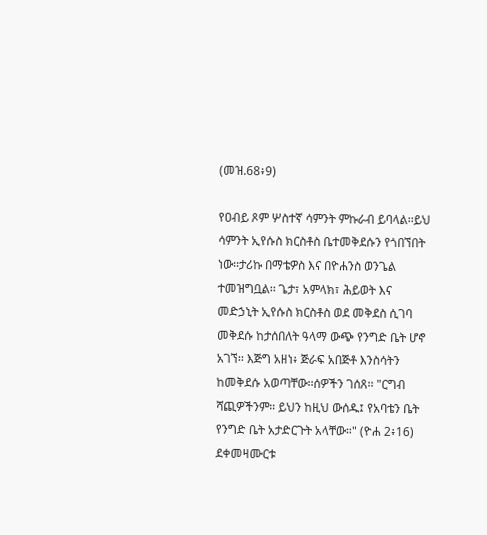(መዝ.68፥9)

የዐብይ ጾም ሦስተኛ ሳምንት ምኩራብ ይባላል፡፡ይህ ሳምንት ኢየሱስ ክርስቶስ ቤተመቅደሱን የጎበኘበት ነው፡፡ታሪኩ በማቴዎስ እና በዮሐንስ ወንጌል ተመዝግቧል፡፡ ጌታ፣ አምላክ፣ ሕይወት እና መድኃኒት ኢየሱስ ክርስቶስ ወደ መቅደስ ሲገባ መቅደሱ ከታሰበለት ዓላማ ውጭ የንግድ ቤት ሆኖ አገኘ፡፡ እጅግ አዘነ፥ ጅራፍ አበጅቶ እንስሳትን ከመቅደሱ አወጣቸው፡፡ሰዎችን ገሰጸ፡፡ "ርግብ ሻጪዎችንም። ይህን ከዚህ ውሰዱ፤ የአባቴን ቤት የንግድ ቤት አታድርጉት አላቸው።" (ዮሐ 2፥16)  ደቀመዛሙርቱ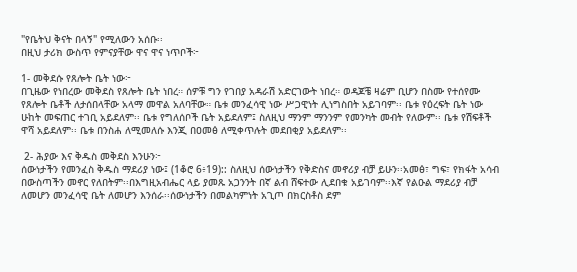"የቤትህ ቅናት በላኝ" የሚለውን አሰቡ፡፡
በዚህ ታሪክ ውስጥ የምናያቸው ዋና ዋና ነጥቦች፦

1- መቅደሱ የጸሎት ቤት ነው፦
በጊዜው የነበረው መቅደስ የጸሎት ቤት ነበረ። ሰዎቹ ግን የገበያ አዳራሽ አድርገውት ነበረ። ወዳጆቼ ዛሬም ቢሆን በስሙ የተሰየሙ የጸሎት ቤቶች ለታሰበላቸው አላማ መዋል አለባቸው። ቤቱ መንፈሳዊ ነው ሥጋዊነት ሊነግስበት አይገባም፡፡ ቤቱ የዕረፍት ቤት ነው ሁከት መፍጠር ተገቢ አይደለም፡፡ ቤቱ የግለሰቦች ቤት አይደለም፤ ስለዚህ ማንም ማንንም የመንካት መብት የለውም፡፡ ቤቱ የሽፍቶች ዋሻ አይደለም፡፡ ቤቱ በንስሐ ለሚመለሱ እንጂ በዐመፅ ለሚቀጥሉት መደበቂያ አይደለም፡፡

 2- ሕያው እና ቅዱስ መቅደስ እንሁን፦
ሰውነታችን የመንፈስ ቅዱስ ማደሪያ ነው፤ (1ቆሮ 6፥19):: ስለዚህ ሰውነታችን የቅድስና መኖሪያ ብቻ ይሁን፡፡አመፅ፣ ግፍ፣ የክፋት አሳብ በውስጣችን መኖር የለበትም፡፡በእግዚአብሔር ላይ ያመጹ አጋንንት በኛ ልብ ሸፍተው ሊደበቁ አይገባም፡፡እኛ የልዑል ማደሪያ ብቻ ለመሆን መንፈሳዊ ቤት ለመሆን እንሰራ፡፡ሰውነታችን በመልካምነት አጊጦ በክርስቶስ ደም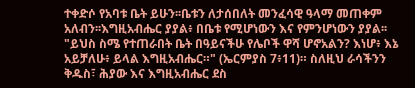ተቀድሶ የአባቱ ቤት ይሁን፡፡ቤቱን ለታሰበለት መንፈሳዊ ዓላማ መጠቀም አለብን፡፡እግዚአብሔር ያያል፥ በቤቱ የሚሆነውን እና የምንሆነውን ያያል፡፡ "ይህስ ስሜ የተጠራበት ቤት በዓይናችሁ የሌቦች ዋሻ ሆኖአልን? እነሆ፥ እኔ አይቻለሁ፥ ይላል እግዚአብሔር።" (ኤርምያስ 7፥11)። ስለዚህ ራሳችንን ቅዱስ፣ ሕያው እና እግዚአብሔር ደስ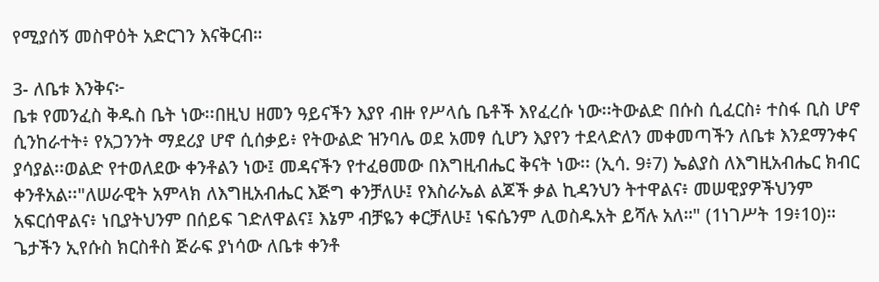የሚያሰኝ መስዋዕት አድርገን እናቅርብ።

3- ለቤቱ እንቅና፦
ቤቱ የመንፈስ ቅዱስ ቤት ነው፡፡በዚህ ዘመን ዓይናችን እያየ ብዙ የሥላሴ ቤቶች እየፈረሱ ነው፡፡ትውልድ በሱስ ሲፈርስ፥ ተስፋ ቢስ ሆኖ ሲንከራተት፥ የአጋንንት ማደሪያ ሆኖ ሲሰቃይ፥ የትውልድ ዝንባሌ ወደ አመፃ ሲሆን እያየን ተደላድለን መቀመጣችን ለቤቱ እንደማንቀና ያሳያል፡፡ወልድ የተወለደው ቀንቶልን ነው፤ መዳናችን የተፈፀመው በእግዚብሔር ቅናት ነው፡፡ (ኢሳ. 9፥7) ኤልያስ ለእግዚአብሔር ክብር ቀንቶአል፡፡"ለሠራዊት አምላክ ለእግዚአብሔር እጅግ ቀንቻለሁ፤ የእስራኤል ልጆች ቃል ኪዳንህን ትተዋልና፥ መሠዊያዎችህንም አፍርሰዋልና፥ ነቢያትህንም በሰይፍ ገድለዋልና፤ እኔም ብቻዬን ቀርቻለሁ፤ ነፍሴንም ሊወስዱአት ይሻሉ አለ።" (1ነገሥት 19፥10)። ጌታችን ኢየሱስ ክርስቶስ ጅራፍ ያነሳው ለቤቱ ቀንቶ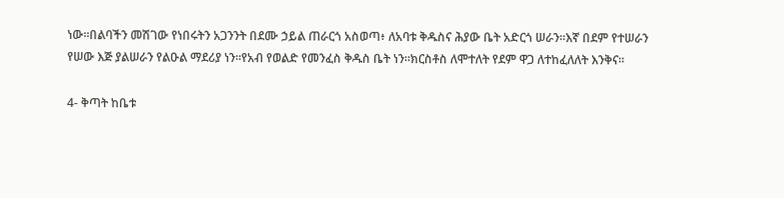ነው፡፡በልባችን መሽገው የነበሩትን አጋንንት በደሙ ኃይል ጠራርጎ አስወጣ፥ ለአባቱ ቅዱስና ሕያው ቤት አድርጎ ሠራን፡፡እኛ በደም የተሠራን የሠው እጅ ያልሠራን የልዑል ማደሪያ ነን፡፡የአብ የወልድ የመንፈስ ቅዱስ ቤት ነን፡፡ክርስቶስ ለሞተለት የደም ዋጋ ለተከፈለለት እንቅና፡፡

4- ቅጣት ከቤቱ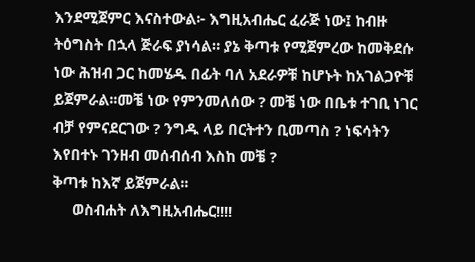እንደሚጀምር እናስተውል፦ እግዚአብሔር ፈራጅ ነው፤ ከብዙ ትዕግስት በኋላ ጅራፍ ያነሳል። ያኔ ቅጣቱ የሚጀምረው ከመቅደሱ ነው ሕዝብ ጋር ከመሄዱ በፊት ባለ አደራዎቹ ከሆኑት ከአገልጋዮቹ ይጀምራል፡፡መቼ ነው የምንመለሰው ? መቼ ነው በቤቱ ተገቢ ነገር ብቻ የምናደርገው ? ንግዱ ላይ በርትተን ቢመጣስ ? ነፍሳትን እየበተኑ ገንዘብ መሰብሰብ እስከ መቼ ?
ቅጣቱ ከእኛ ይጀምራል፡፡
     ወስብሐት ለእግዚአብሔር!!!!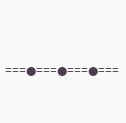===●===●===●===